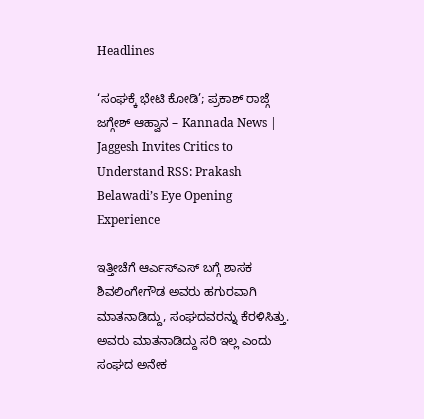Headlines

‘ಸಂಘಕ್ಕೆ ಭೇಟಿ ಕೋಡಿ’; ಪ್ರಕಾಶ್ ರಾಜ್ಗೆ ಜಗ್ಗೇಶ್ ಆಹ್ವಾನ – Kannada News | Jaggesh Invites Critics to Understand RSS: Prakash Belawadi’s Eye Opening Experience

ಇತ್ತೀಚೆಗೆ ಆರ್ಎಸ್ಎಸ್ ಬಗ್ಗೆ ಶಾಸಕ ಶಿವಲಿಂಗೇಗೌಡ ಅವರು ಹಗುರವಾಗಿ ಮಾತನಾಡಿದ್ದು, ಸಂಘದವರನ್ನು ಕೆರಳಿಸಿತ್ತು. ಅವರು ಮಾತನಾಡಿದ್ದು ಸರಿ ಇಲ್ಲ ಎಂದು ಸಂಘದ ಅನೇಕ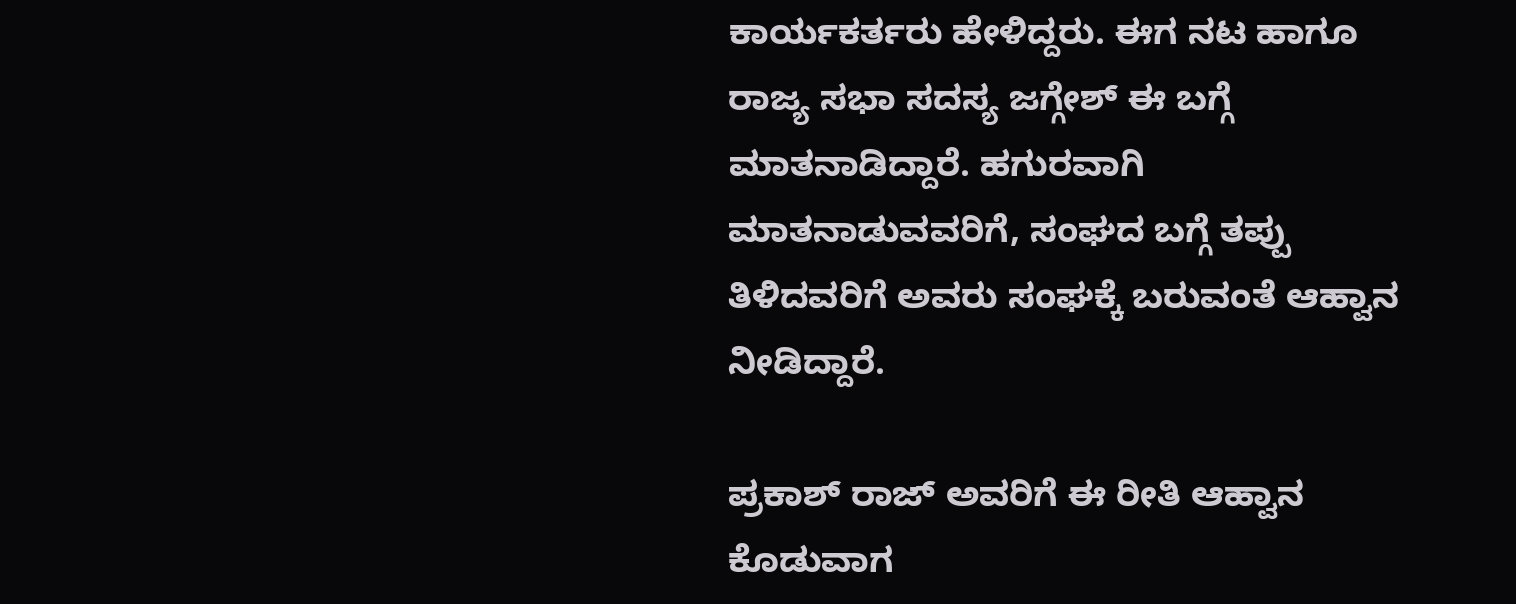ಕಾರ್ಯಕರ್ತರು ಹೇಳಿದ್ದರು. ಈಗ ನಟ ಹಾಗೂ ರಾಜ್ಯ ಸಭಾ ಸದಸ್ಯ ಜಗ್ಗೇಶ್ ಈ ಬಗ್ಗೆ ಮಾತನಾಡಿದ್ದಾರೆ. ಹಗುರವಾಗಿ ಮಾತನಾಡುವವರಿಗೆ, ಸಂಘದ ಬಗ್ಗೆ ತಪ್ಪು ತಿಳಿದವರಿಗೆ ಅವರು ಸಂಘಕ್ಕೆ ಬರುವಂತೆ ಆಹ್ವಾನ ನೀಡಿದ್ದಾರೆ.

ಪ್ರಕಾಶ್ ರಾಜ್ ಅವರಿಗೆ ಈ ರೀತಿ ಆಹ್ವಾನ ಕೊಡುವಾಗ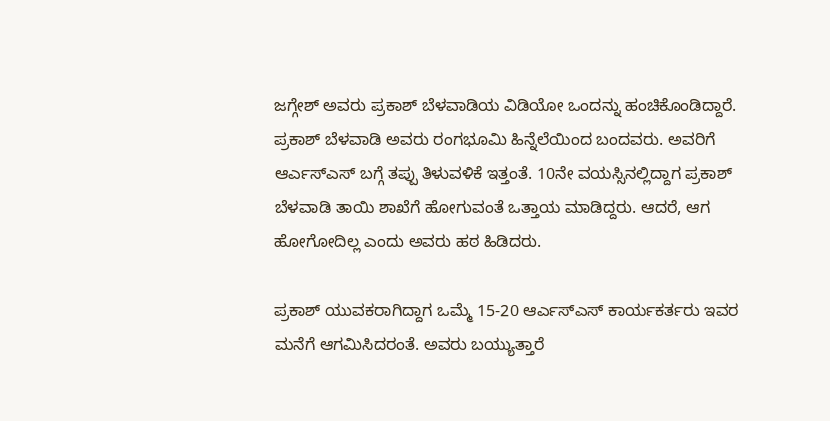ಜಗ್ಗೇಶ್ ಅವರು ಪ್ರಕಾಶ್ ಬೆಳವಾಡಿಯ ವಿಡಿಯೋ ಒಂದನ್ನು ಹಂಚಿಕೊಂಡಿದ್ದಾರೆ. ಪ್ರಕಾಶ್ ಬೆಳವಾಡಿ ಅವರು ರಂಗಭೂಮಿ ಹಿನ್ನೆಲೆಯಿಂದ ಬಂದವರು. ಅವರಿಗೆ ಆರ್ಎಸ್ಎಸ್ ಬಗ್ಗೆ ತಪ್ಪು ತಿಳುವಳಿಕೆ ಇತ್ತಂತೆ. 10ನೇ ವಯಸ್ಸಿನಲ್ಲಿದ್ದಾಗ ಪ್ರಕಾಶ್ ಬೆಳವಾಡಿ ತಾಯಿ ಶಾಖೆಗೆ ಹೋಗುವಂತೆ ಒತ್ತಾಯ ಮಾಡಿದ್ದರು. ಆದರೆ, ಆಗ ಹೋಗೋದಿಲ್ಲ ಎಂದು ಅವರು ಹಠ ಹಿಡಿದರು.

ಪ್ರಕಾಶ್ ಯುವಕರಾಗಿದ್ದಾಗ ಒಮ್ಮೆ 15-20 ಆರ್ಎಸ್ಎಸ್ ಕಾರ್ಯಕರ್ತರು ಇವರ ಮನೆಗೆ ಆಗಮಿಸಿದರಂತೆ. ಅವರು ಬಯ್ಯುತ್ತಾರೆ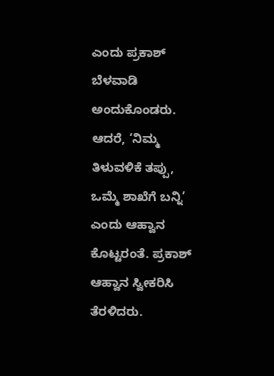ಎಂದು ಪ್ರಕಾಶ್ ಬೆಳವಾಡಿ ಅಂದುಕೊಂಡರು. ಆದರೆ, ‘ನಿಮ್ಮ ತಿಳುವಳಿಕೆ ತಪ್ಪು, ಒಮ್ಮೆ ಶಾಖೆಗೆ ಬನ್ನಿ’ ಎಂದು ಆಹ್ವಾನ ಕೊಟ್ಟರಂತೆ. ಪ್ರಕಾಶ್ ಆಹ್ವಾನ ಸ್ವೀಕರಿಸಿ ತೆರಳಿದರು.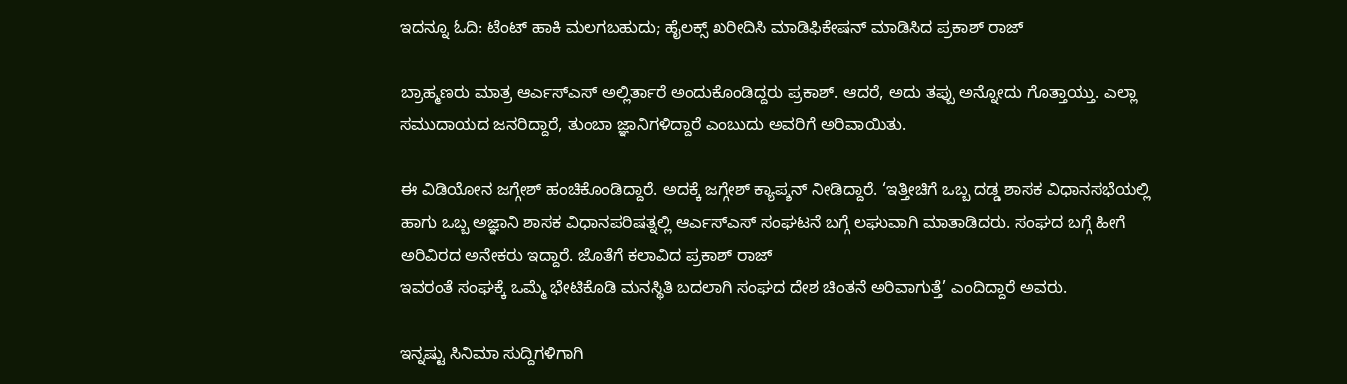ಇದನ್ನೂ ಓದಿ: ಟೆಂಟ್ ಹಾಕಿ ಮಲಗಬಹುದು; ಹೈಲಕ್ಸ್ ಖರೀದಿಸಿ ಮಾಡಿಫಿಕೇಷನ್ ಮಾಡಿಸಿದ ಪ್ರಕಾಶ್ ರಾಜ್

ಬ್ರಾಹ್ಮಣರು ಮಾತ್ರ ಆರ್ಎಸ್ಎಸ್ ಅಲ್ಲಿರ್ತಾರೆ ಅಂದುಕೊಂಡಿದ್ದರು ಪ್ರಕಾಶ್. ಆದರೆ, ಅದು ತಪ್ಪು ಅನ್ನೋದು ಗೊತ್ತಾಯ್ತು. ಎಲ್ಲಾ ಸಮುದಾಯದ ಜನರಿದ್ದಾರೆ, ತುಂಬಾ ಜ್ಞಾನಿಗಳಿದ್ದಾರೆ ಎಂಬುದು ಅವರಿಗೆ ಅರಿವಾಯಿತು.

ಈ ವಿಡಿಯೋನ ಜಗ್ಗೇಶ್ ಹಂಚಿಕೊಂಡಿದ್ದಾರೆ. ಅದಕ್ಕೆ ಜಗ್ಗೇಶ್ ಕ್ಯಾಪ್ಶನ್ ನೀಡಿದ್ದಾರೆ. ‘ಇತ್ತೀಚಿಗೆ ಒಬ್ಬ ದಡ್ಡ ಶಾಸಕ ವಿಧಾನಸಭೆಯಲ್ಲಿ ಹಾಗು ಒಬ್ಬ ಅಜ್ಞಾನಿ ಶಾಸಕ ವಿಧಾನಪರಿಷತ್ನಲ್ಲಿ ಆರ್ಎಸ್ಎಸ್ ಸಂಘಟನೆ ಬಗ್ಗೆ ಲಘುವಾಗಿ ಮಾತಾಡಿದರು. ಸಂಘದ ಬಗ್ಗೆ ಹೀಗೆ ಅರಿವಿರದ ಅನೇಕರು ಇದ್ದಾರೆ. ಜೊತೆಗೆ ಕಲಾವಿದ ಪ್ರಕಾಶ್ ರಾಜ್
ಇವರಂತೆ ಸಂಘಕ್ಕೆ ಒಮ್ಮೆ ಭೇಟಿಕೊಡಿ ಮನಸ್ಥಿತಿ ಬದಲಾಗಿ ಸಂಘದ ದೇಶ ಚಿಂತನೆ ಅರಿವಾಗುತ್ತೆ’ ಎಂದಿದ್ದಾರೆ ಅವರು.

ಇನ್ನಷ್ಟು ಸಿನಿಮಾ ಸುದ್ದಿಗಳಿಗಾಗಿ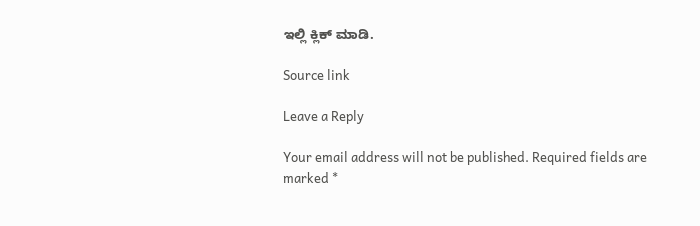ಇಲ್ಲಿ ಕ್ಲಿಕ್ ಮಾಡಿ.

Source link

Leave a Reply

Your email address will not be published. Required fields are marked *